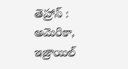తెహ్రాన్ : అమెరికా, ఇజ్రాయిల్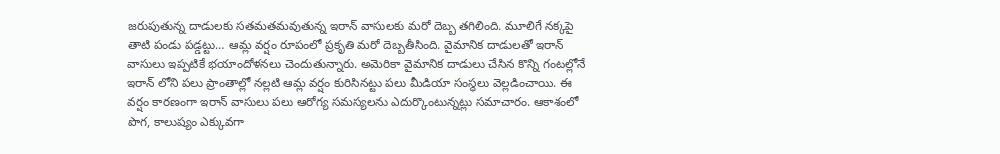జరుపుతున్న దాడులకు సతమతమవుతున్న ఇరాన్ వాసులకు మరో దెబ్బ తగిలింది. మూలిగే నక్కపై తాటి పండు పడ్డట్టు… ఆమ్ల వర్షం రూపంలో ప్రకృతి మరో దెబ్బతీసింది. వైమానిక దాడులతో ఇరాన్ వాసులు ఇప్పటికే భయాందోళనలు చెందుతున్నారు. అమెరికా వైమానిక దాడులు చేసిన కొన్ని గంటల్లోనే ఇరాన్ లోని పలు ప్రాంతాల్లో నల్లటి ఆమ్ల వర్షం కురిసినట్టు పలు మీడియా సంస్థలు వెల్లడించాయి. ఈ వర్షం కారణంగా ఇరాన్ వాసులు పలు ఆరోగ్య సమస్యలను ఎదుర్కొంటున్నట్లు సమాచారం. ఆకాశంలో పొగ, కాలుష్యం ఎక్కువగా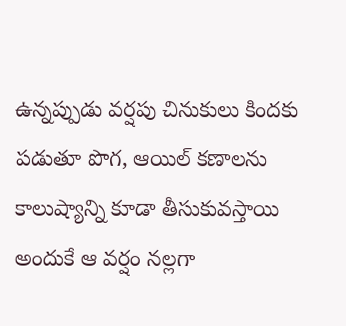ఉన్నప్పుడు వర్షపు చినుకులు కిందకు పడుతూ పొగ, ఆయిల్ కణాలను కాలుష్యాన్ని కూడా తీసుకువస్తాయి అందుకే ఆ వర్షం నల్లగా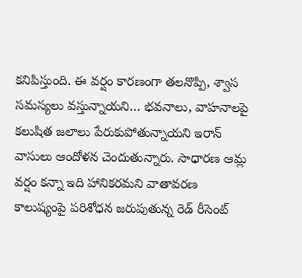కనిపిస్తుంది. ఈ వర్షం కారణంగా తలనొప్పి, శ్వాస సమస్యలు వస్తున్నాయని… భవనాలు, వాహనాలపై కలుషిత జలాలు పేరుకుపోతున్నాయని ఇరాన్ వాసులు ఆందోళన చెందుతున్నారు. సాధారణ ఆమ్ల వర్షం కన్నా ఇది హానికరమని వాతావరణ కాలుష్యంపై పరిశోధన జరుపుతున్న రెడ్ రీసెంట్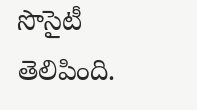సొసైటీ తెలిపింది.